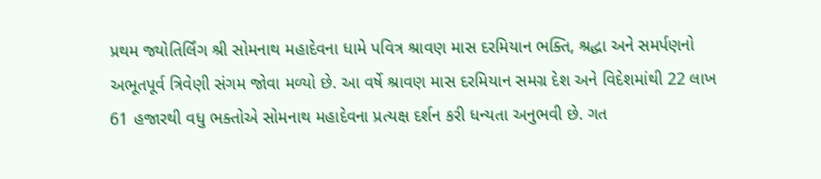પ્રથમ જ્યોતિર્લિંગ શ્રી સોમનાથ મહાદેવના ધામે પવિત્ર શ્રાવણ માસ દરમિયાન ભક્તિ, શ્રદ્ધા અને સમર્પણનો અભૂતપૂર્વ ત્રિવેણી સંગમ જોવા મળ્યો છે. આ વર્ષે શ્રાવણ માસ દરમિયાન સમગ્ર દેશ અને વિદેશમાંથી 22 લાખ 61 હજારથી વધુ ભક્તોએ સોમનાથ મહાદેવના પ્રત્યક્ષ દર્શન કરી ધન્યતા અનુભવી છે. ગત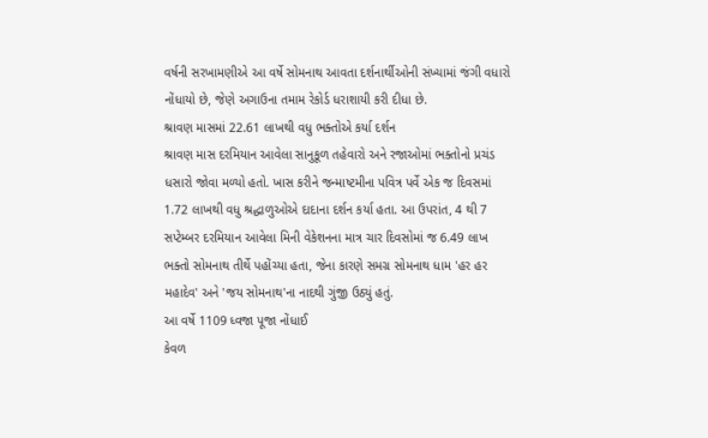વર્ષની સરખામણીએ આ વર્ષે સોમનાથ આવતા દર્શનાર્થીઓની સંખ્યામાં જંગી વધારો નોંધાયો છે, જેણે અગાઉના તમામ રેકોર્ડ ધરાશાયી કરી દીધા છે.
શ્રાવણ માસમાં 22.61 લાખથી વધુ ભક્તોએ કર્યા દર્શન
શ્રાવણ માસ દરમિયાન આવેલા સાનુકૂળ તહેવારો અને રજાઓમાં ભક્તોનો પ્રચંડ ધસારો જોવા મળ્યો હતો. ખાસ કરીને જન્માષ્ટમીના પવિત્ર પર્વે એક જ દિવસમાં 1.72 લાખથી વધુ શ્રદ્ધાળુઓએ દાદાના દર્શન કર્યા હતા. આ ઉપરાંત, 4 થી 7 સપ્ટેમ્બર દરમિયાન આવેલા મિની વેકેશનના માત્ર ચાર દિવસોમાં જ 6.49 લાખ ભક્તો સોમનાથ તીર્થે પહોંચ્યા હતા, જેના કારણે સમગ્ર સોમનાથ ધામ 'હર હર મહાદેવ' અને 'જય સોમનાથ'ના નાદથી ગુંજી ઉઠ્યું હતું.
આ વર્ષે 1109 ધ્વજા પૂજા નોંધાઈ
કેવળ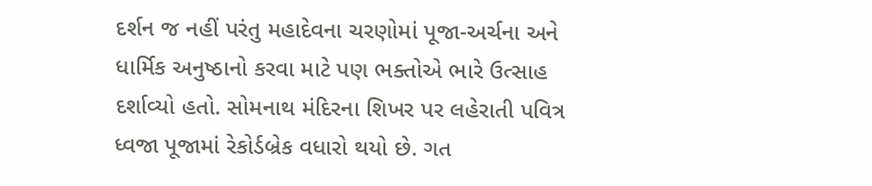દર્શન જ નહીં પરંતુ મહાદેવના ચરણોમાં પૂજા-અર્ચના અને ધાર્મિક અનુષ્ઠાનો કરવા માટે પણ ભક્તોએ ભારે ઉત્સાહ દર્શાવ્યો હતો. સોમનાથ મંદિરના શિખર પર લહેરાતી પવિત્ર ધ્વજા પૂજામાં રેકોર્ડબ્રેક વધારો થયો છે. ગત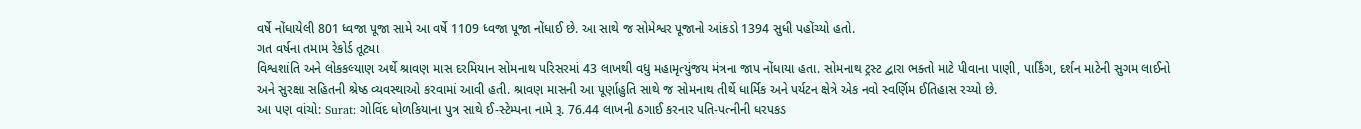વર્ષે નોંધાયેલી 801 ધ્વજા પૂજા સામે આ વર્ષે 1109 ધ્વજા પૂજા નોંધાઈ છે. આ સાથે જ સોમેશ્વર પૂજાનો આંકડો 1394 સુધી પહોંચ્યો હતો.
ગત વર્ષના તમામ રેકોર્ડ તૂટ્યા
વિશ્વશાંતિ અને લોકકલ્યાણ અર્થે શ્રાવણ માસ દરમિયાન સોમનાથ પરિસરમાં 43 લાખથી વધુ મહામૃત્યુંજય મંત્રના જાપ નોંધાયા હતા. સોમનાથ ટ્રસ્ટ દ્વારા ભક્તો માટે પીવાના પાણી, પાર્કિંગ, દર્શન માટેની સુગમ લાઈનો અને સુરક્ષા સહિતની શ્રેષ્ઠ વ્યવસ્થાઓ કરવામાં આવી હતી. શ્રાવણ માસની આ પૂર્ણાહુતિ સાથે જ સોમનાથ તીર્થે ધાર્મિક અને પર્યટન ક્ષેત્રે એક નવો સ્વર્ણિમ ઈતિહાસ રચ્યો છે.
આ પણ વાંચો: Surat: ગોવિંદ ધોળકિયાના પુત્ર સાથે ઈ-સ્ટેમ્પના નામે રૂ. 76.44 લાખની ઠગાઈ કરનાર પતિ-પત્નીની ધરપકડ